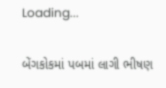Loading...

બેંગકોકમાં પબમાં લાગી ભીષણ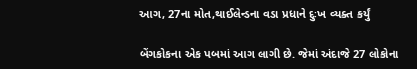આગ, 27ના મોત,થાઈલેન્ડના વડા પ્રધાને દુઃખ વ્યક્ત કર્યું

બેંગકોકના એક પબમાં આગ લાગી છે. જેમાં અંદાજે 27 લોકોના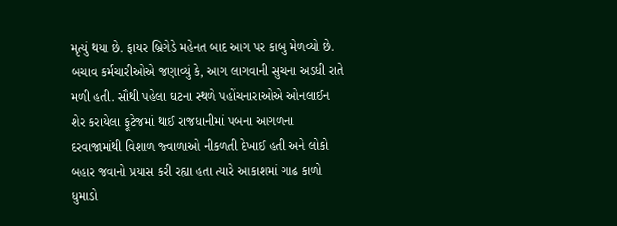મૃત્યું થયા છે. ફાયર બ્રિગેડે મહેનત બાદ આગ પર કાબુ મેળવ્યો છે. બચાવ કર્મચારીઓએ જણાવ્યું કે, આગ લાગવાની સુચના અડધી રાતે મળી હતી. સૌથી પહેલા ઘટના સ્થળે પહોંચનારાઓએ ઓનલાઈન શેર કરાયેલા ફૂટેજમાં થાઈ રાજધાનીમાં પબના આગળના દરવાજામાંથી વિશાળ જ્વાળાઓ નીકળતી દેખાઈ હતી અને લોકો બહાર જવાનો પ્રયાસ કરી રહ્યા હતા ત્યારે આકાશમાં ગાઢ કાળો ધુમાડો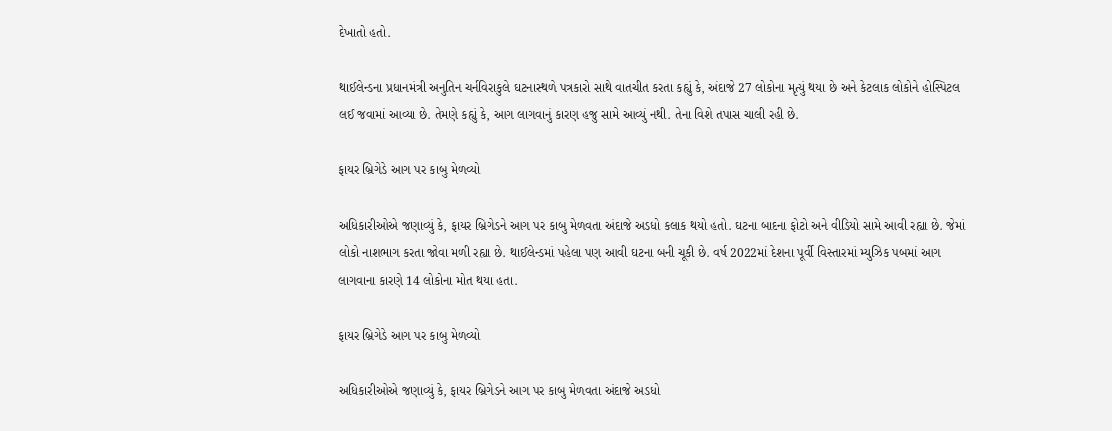દેખાતો હતો.

થાઈલેન્ડના પ્રધાનમંત્રી અનુતિન ચર્નવિરાકુલે ઘટનાસ્થળે પત્રકારો સાથે વાતચીત કરતા કહ્યું કે, અંદાજે 27 લોકોના મૃત્યું થયા છે અને કેટલાક લોકોને હોસ્પિટલ લઈ જવામાં આવ્યા છે. તેમણે કહ્યું કે, આગ લાગવાનું કારણ હજુ સામે આવ્યું નથી. તેના વિશે તપાસ ચાલી રહી છે.

ફાયર બ્રિગેડે આગ પર કાબુ મેળવ્યો

અધિકારીઓએ જણાવ્યું કે, ફાયર બ્રિગેડને આગ પર કાબુ મેળવતા અંદાજે અડધો કલાક થયો હતો. ઘટના બાદના ફોટો અને વીડિયો સામે આવી રહ્યા છે. જેમાં લોકો નાશભાગ કરતા જોવા મળી રહ્યા છે. થાઈલેન્ડમાં પહેલા પણ આવી ઘટના બની ચૂકી છે. વર્ષ 2022માં દેશના પૂર્વી વિસ્તારમાં મ્યુઝિક પબમાં આગ લાગવાના કારણે 14 લોકોના મોત થયા હતા.

ફાયર બ્રિગેડે આગ પર કાબુ મેળવ્યો

અધિકારીઓએ જણાવ્યું કે, ફાયર બ્રિગેડને આગ પર કાબુ મેળવતા અંદાજે અડધો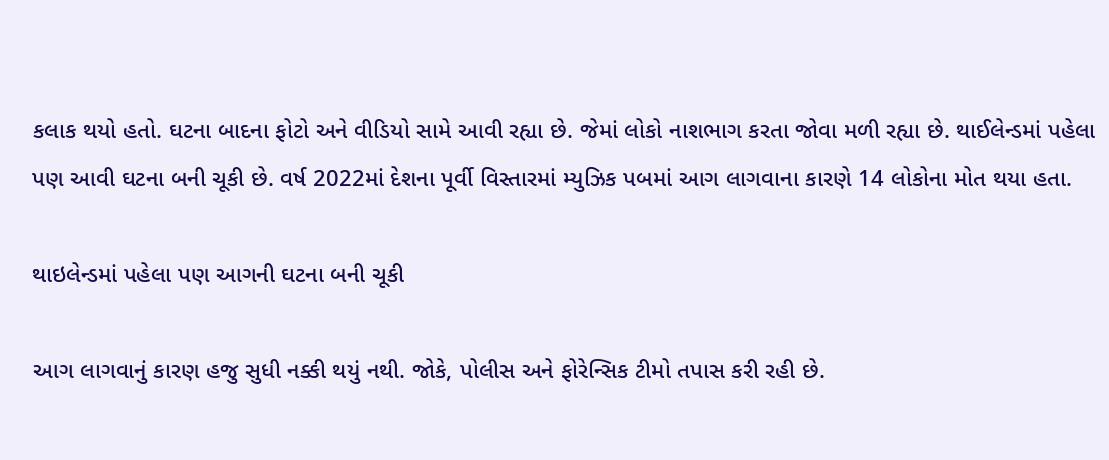કલાક થયો હતો. ઘટના બાદના ફોટો અને વીડિયો સામે આવી રહ્યા છે. જેમાં લોકો નાશભાગ કરતા જોવા મળી રહ્યા છે. થાઈલેન્ડમાં પહેલા પણ આવી ઘટના બની ચૂકી છે. વર્ષ 2022માં દેશના પૂર્વી વિસ્તારમાં મ્યુઝિક પબમાં આગ લાગવાના કારણે 14 લોકોના મોત થયા હતા.

થાઇલેન્ડમાં પહેલા પણ આગની ઘટના બની ચૂકી

આગ લાગવાનું કારણ હજુ સુધી નક્કી થયું નથી. જોકે, પોલીસ અને ફોરેન્સિક ટીમો તપાસ કરી રહી છે.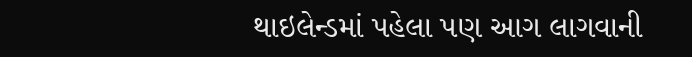થાઇલેન્ડમાં પહેલા પણ આગ લાગવાની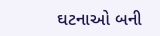ઘટનાઓ બની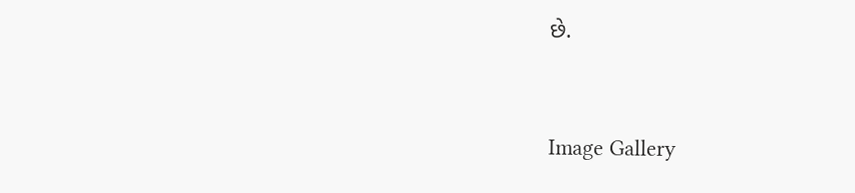છે.



Image Gallery